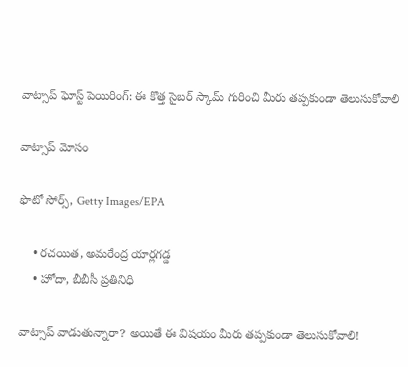వాట్సాప్ ఘోస్ట్ పెయిరింగ్: ఈ కొత్త సైబర్ స్కామ్‌ గురించి మీరు తప్పకుండా తెలుసుకోవాలి

వాట్సాప్ మోసం

ఫొటో సోర్స్, Getty Images/EPA

    • రచయిత, అమరేంద్ర యార్లగడ్డ
    • హోదా, బీబీసీ ప్రతినిధి

వాట్సాప్ వాడుతున్నారా? అయితే ఈ విషయం మీరు తప్పకుండా తెలుసుకోవాలి!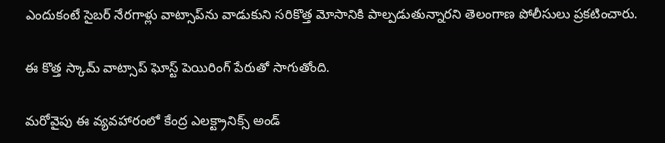ఎందుకంటే సైబర్ నేరగాళ్లు వాట్సాప్‌ను వాడుకుని సరికొత్త మోసానికి పాల్పడుతున్నారని తెలంగాణ పోలీసులు ప్రకటించారు.

ఈ కొత్త స్కామ్‌ వాట్సాప్ ఘోస్ట్ పెయిరింగ్‌ పేరుతో సాగుతోంది.

మరోవైపు ఈ వ్యవహారంలో కేంద్ర ఎలక్ట్రానిక్స్ అండ్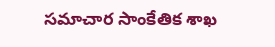సమాచార సాంకేతిక శాఖ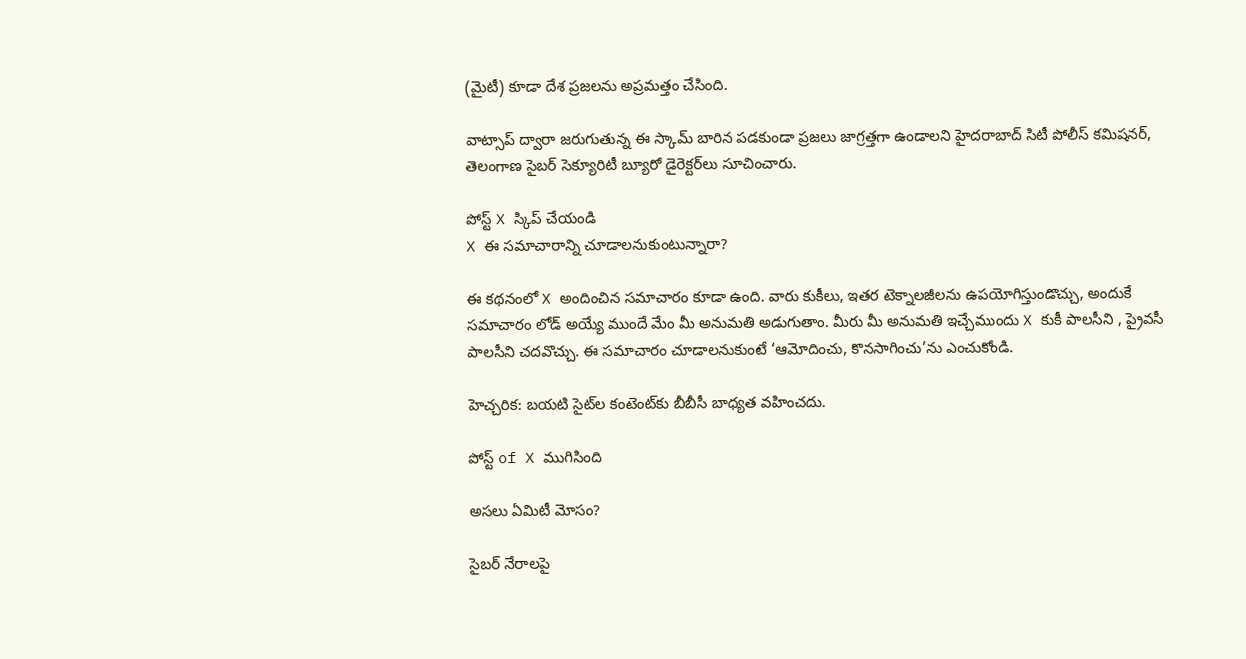(మైటీ) కూడా దేశ ప్రజలను అప్రమత్తం చేసింది.

వాట్సాప్ ద్వారా జరుగుతున్న ఈ స్కామ్‌ బారిన పడకుండా ప్రజలు జాగ్రత్తగా ఉండాలని హైదరాబాద్ సిటీ పోలీస్ కమిషనర్, తెలంగాణ సైబర్ సెక్యూరిటీ బ్యూరో డైరెక్టర్‌లు సూచించారు.

పోస్ట్‌ X స్కిప్ చేయండి
X ఈ సమాచారాన్ని చూడాలనుకుంటున్నారా?

ఈ కథనంలో X అందించిన సమాచారం కూడా ఉంది. వారు కుకీలు, ఇతర టెక్నాలజీలను ఉపయోగిస్తుండొచ్చు, అందుకే సమాచారం లోడ్ అయ్యే ముందే మేం మీ అనుమతి అడుగుతాం. మీరు మీ అనుమతి ఇచ్చేముందు X కుకీ పాలసీని , ప్రైవసీ పాలసీని చదవొచ్చు. ఈ సమాచారం చూడాలనుకుంటే ‘ఆమోదించు, కొనసాగించు’ను ఎంచుకోండి.

హెచ్చరిక: బయటి సైట్‌ల కంటెంట్‌కు బీబీసీ బాధ్యత వహించదు.

పోస్ట్ of X ముగిసింది

అసలు ఏమిటీ మోసం?

సైబర్ నేరాలపై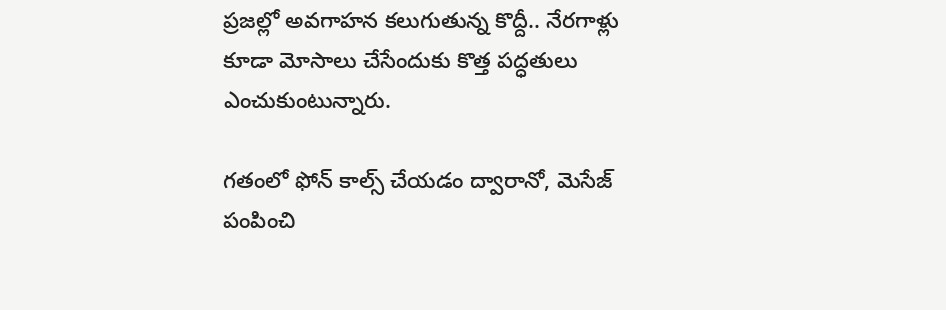ప్రజల్లో అవగాహన కలుగుతున్న కొద్దీ.. నేరగాళ్లు కూడా మోసాలు చేసేందుకు కొత్త పద్ధతులు ఎంచుకుంటున్నారు.

గతంలో ఫోన్ కాల్స్ చేయడం ద్వారానో, మెసేజ్ పంపించి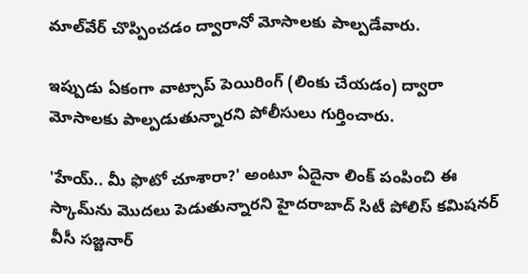మాల్‌వేర్ చొప్పించడం ద్వారానో మోసాలకు పాల్పడేవారు.

ఇప్పుడు ఏకంగా వాట్సాప్ పెయిరింగ్ (లింకు చేయడం) ద్వారా మోసాలకు పాల్పడుతున్నారని పోలీసులు గుర్తించారు.

'హేయ్.. మీ ఫొటో చూశారా?' అంటూ ఏదైనా లింక్‌ పంపించి ఈ స్కామ్‌ను మొదలు పెడుతున్నారని హైదరాబాద్ సిటీ పోలిస్ కమిషనర్ వీసీ సజ్జనార్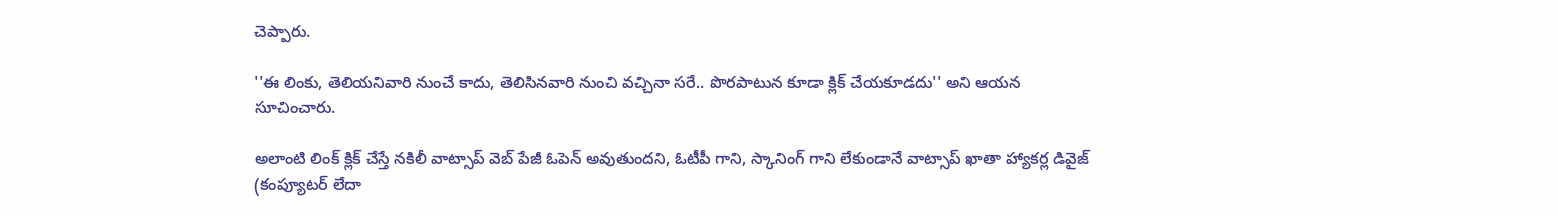చెప్పారు.

''ఈ లింకు, తెలియనివారి నుంచే కాదు, తెలిసినవారి నుంచి వచ్చినా సరే.. పొరపాటున కూడా క్లిక్‌ చేయకూడదు'' అని ఆయన సూచించారు.

అలాంటి లింక్‌ క్లిక్‌ చేస్తే నకిలీ వాట్సాప్‌ వెబ్‌ పేజీ ఓపెన్‌ అవుతుందని, ఓటీపీ గాని, స్కానింగ్ గాని లేకుండానే వాట్సాప్‌ ఖాతా హ్యాకర్ల డివైజ్‌ (కంప్యూటర్ లేదా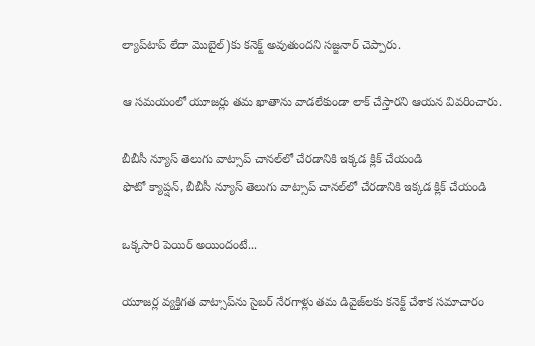ల్యాప్‌టాప్ లేదా మొబైల్)కు కనెక్ట్‌ అవుతుందని సజ్జనార్ చెప్పారు.

ఆ సమయంలో యూజర్లు తమ ఖాతాను వాడలేకుండా లాక్‌ చేస్తారని ఆయన వివరించారు.

బీబీసీ న్యూస్ తెలుగు వాట్సాప్ చానల్‌లో చేరడానికి ఇక్కడ క్లిక్ చేయండి
ఫొటో క్యాప్షన్, బీబీసీ న్యూస్ తెలుగు వాట్సాప్ చానల్‌లో చేరడానికి ఇక్కడ క్లిక్ చేయండి

ఒక్కసారి పెయిర్ అయిందంటే...

యూజర్ల వ్యక్తిగత వాట్సాప్‌ను సైబర్ నేరగాళ్లు తమ డివైజ్‌లకు కనెక్ట్ చేశాక సమాచారం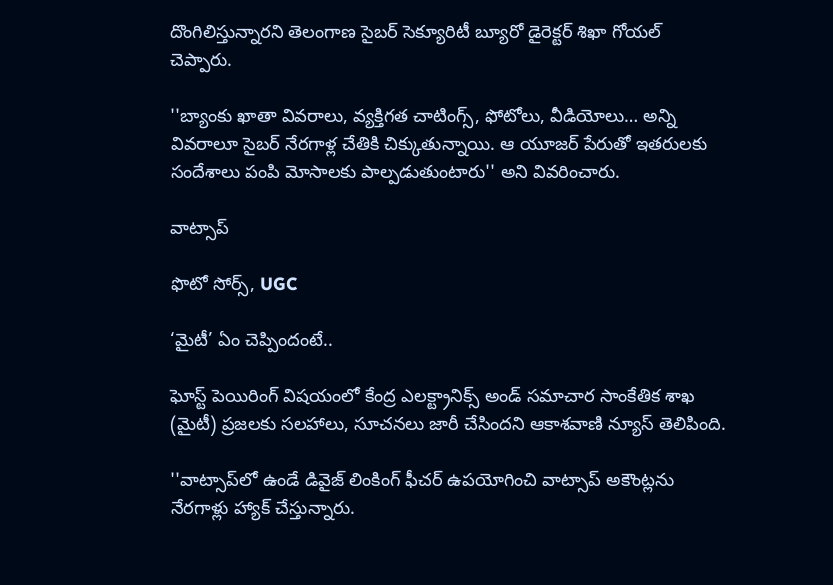దొంగిలిస్తున్నారని తెలంగాణ సైబర్ సెక్యూరిటీ బ్యూరో డైరెక్టర్‌ శిఖా గోయల్ చెప్పారు.

''బ్యాంకు ఖాతా వివరాలు, వ్యక్తిగత చాటింగ్స్, ఫోటోలు, వీడియోలు… అన్ని వివరాలూ సైబర్ నేరగాళ్ల చేతికి చిక్కుతున్నాయి. ఆ యూజర్ పేరుతో ఇతరులకు సందేశాలు పంపి మోసాలకు పాల్పడుతుంటారు'' అని వివరించారు.

వాట్సాప్

ఫొటో సోర్స్, UGC

‘మైటీ’ ఏం చెప్పిందంటే..

ఘోస్ట్ పెయిరింగ్ విషయంలో కేంద్ర ఎలక్ట్రానిక్స్ అండ్ సమాచార సాంకేతిక శాఖ (మైటీ) ప్రజలకు సలహాలు, సూచనలు జారీ చేసిందని ఆకాశవాణి న్యూస్ తెలిపింది.

''వాట్సాప్‌లో ఉండే డివైజ్ లింకింగ్ ఫీచర్ ఉపయోగించి వాట్సాప్ అకౌంట్లను నేరగాళ్లు హ్యాక్ చేస్తున్నారు.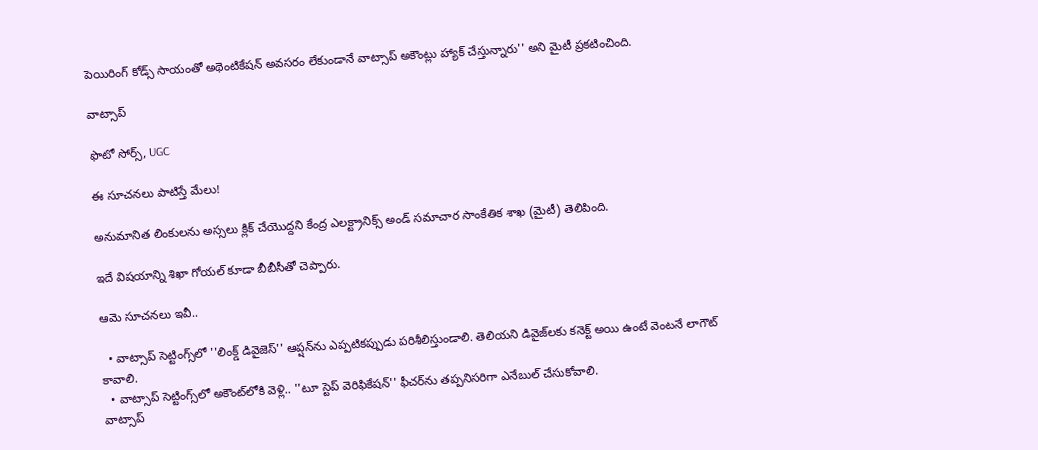పెయిరింగ్ కోడ్స్ సాయంతో అథెంటికేషన్ అవసరం లేకుండానే వాట్సాప్ అకౌంట్లు హ్యాక్ చేస్తున్నారు'' అని మైటీ ప్రకటించింది.

వాట్సాప్

ఫొటో సోర్స్, UGC

ఈ సూచనలు పాటిస్తే మేలు!

అనుమానిత లింకులను అస్సలు క్లిక్ చేయొద్దని కేంద్ర ఎలక్ట్రానిక్స్ అండ్ సమాచార సాంకేతిక శాఖ (మైటీ) తెలిపింది.

ఇదే విషయాన్ని శిఖా గోయల్ కూడా బీబీసీతో చెప్పారు.

ఆమె సూచనలు ఇవీ..

  • వాట్సాప్‌ సెట్టింగ్స్‌లో ''లింక్డ్ డివైజెస్'' ఆప్షన్‌ను ఎప్పటికప్పుడు పరిశీలిస్తుండాలి. తెలియని డివైజ్‌లకు కనెక్ట్ అయి ఉంటే వెంటనే లాగౌట్ కావాలి.
  • వాట్సాప్ సెట్టింగ్స్‌లో అకౌంట్‌లోకి వెళ్లి.. ''టూ స్టెప్ వెరిఫికేషన్'' ఫీచర్‌ను తప్పనిసరిగా ఎనేబుల్ చేసుకోవాలి.
వాట్సాప్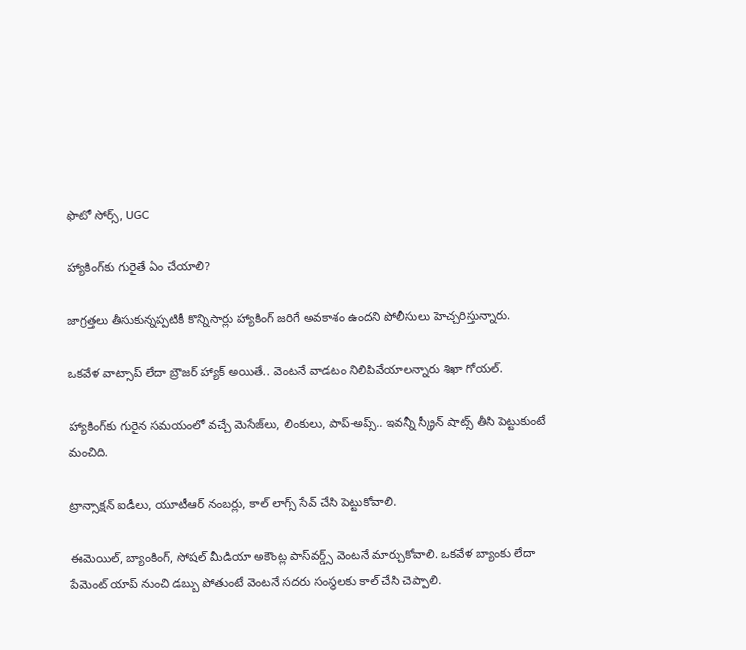ఫొటో సోర్స్, UGC

హ్యాకింగ్‌కు గురైతే ఏం చేయాలి?

జాగ్రత్తలు తీసుకున్నప్పటికీ కొన్నిసార్లు హ్యాకింగ్ జరిగే అవకాశం ఉందని పోలీసులు హెచ్చరిస్తున్నారు.

ఒకవేళ వాట్సాప్ లేదా బ్రౌజర్ హ్యాక్ అయితే.. వెంటనే వాడటం నిలిపివేయాలన్నారు శిఖా గోయల్.

హ్యాకింగ్‌కు గురైన సమయంలో వచ్చే మెసేజ్‌లు, లింకులు, పాప్-అప్స్.. ఇవన్నీ స్క్రీన్ షాట్స్ తీసి పెట్టుకుంటే మంచిది.

ట్రాన్సాక్షన్ ఐడీలు, యూటీఆర్ నంబర్లు, కాల్ లాగ్స్ సేవ్ చేసి పెట్టుకోవాలి.

ఈమెయిల్, బ్యాంకింగ్, సోషల్ మీడియా అకౌంట్ల పాస్‌వర్డ్స్ వెంటనే మార్చుకోవాలి. ఒకవేళ బ్యాంకు లేదా పేమెంట్ యాప్ నుంచి డబ్బు పోతుంటే వెంటనే సదరు సంస్థలకు కాల్ చేసి చెప్పాలి.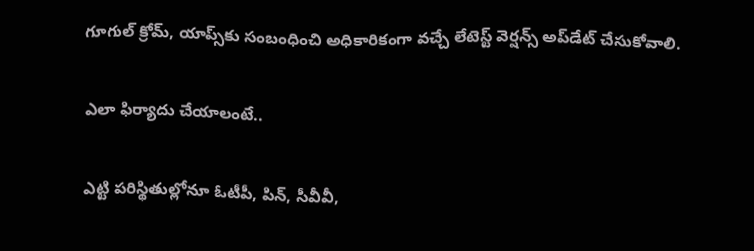గూగుల్ క్రోమ్, యాప్స్‌కు సంబంధించి అధికారికంగా వచ్చే లేటెస్ట్ వెర్షన్స్ అప్‌డేట్ చేసుకోవాలి.

ఎలా ఫిర్యాదు చేయాలంటే..

ఎట్టి పరిస్థితుల్లోనూ ఓటీపీ, పిన్, సీవీవీ,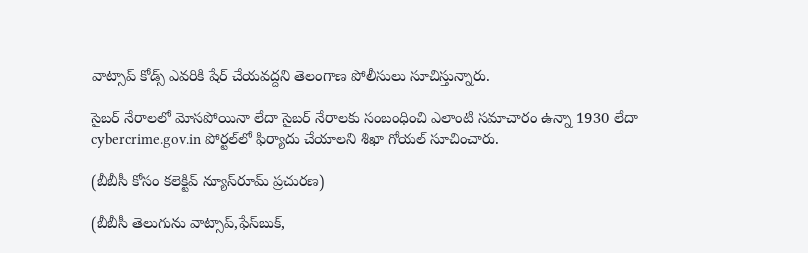వాట్సాప్ కోడ్స్ ఎవరికి షేర్ చేయవద్దని తెలంగాణ పోలీసులు సూచిస్తున్నారు.

సైబర్ నేరాలలో మోసపోయినా లేదా సైబర్ నేరాలకు సంబంధించి ఎలాంటి సమాచారం ఉన్నా 1930 లేదా cybercrime.gov.in పోర్టల్‌లో ఫిర్యాదు చేయాలని శిఖా గోయల్ సూచించారు.

(బీబీసీ కోసం కలెక్టివ్ న్యూస్‌రూమ్ ప్రచురణ)

(బీబీసీ తెలుగును వాట్సాప్‌,ఫేస్‌బుక్,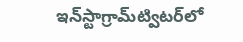ఇన్‌స్టాగ్రామ్‌ట్విటర్‌లో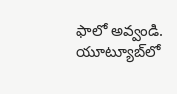ఫాలో అవ్వండి. యూట్యూబ్‌లో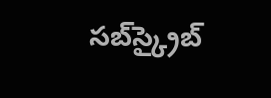సబ్‌స్క్రైబ్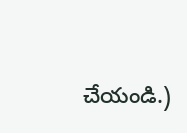చేయండి.)